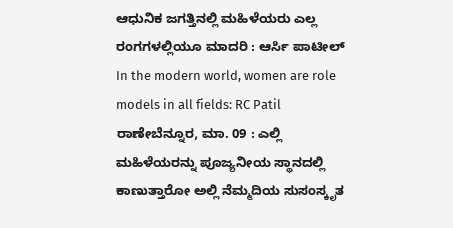ಆಧುನಿಕ ಜಗತ್ತಿನಲ್ಲಿ ಮಹಿಳೆಯರು ಎಲ್ಲ ರಂಗಗಳಲ್ಲಿಯೂ ಮಾದರಿ : ಆರ್ಸಿ ಪಾಟೀಲ್
In the modern world, women are role models in all fields: RC Patil
ರಾಣೇಬೆನ್ನೂರ, ಮಾ. 09 : ಎಲ್ಲಿ ಮಹಿಳೆಯರನ್ನು ಪೂಜ್ಯನೀಯ ಸ್ಥಾನದಲ್ಲಿ ಕಾಣುತ್ತಾರೋ ಅಲ್ಲಿ ನೆಮ್ಮದಿಯ ಸುಸಂಸ್ಕೃತ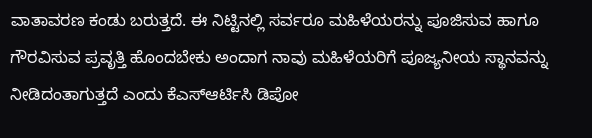ವಾತಾವರಣ ಕಂಡು ಬರುತ್ತದೆ. ಈ ನಿಟ್ಟಿನಲ್ಲಿ ಸರ್ವರೂ ಮಹಿಳೆಯರನ್ನು ಪೂಜಿಸುವ ಹಾಗೂ ಗೌರವಿಸುವ ಪ್ರವೃತ್ತಿ ಹೊಂದಬೇಕು ಅಂದಾಗ ನಾವು ಮಹಿಳೆಯರಿಗೆ ಪೂಜ್ಯನೀಯ ಸ್ಥಾನವನ್ನು ನೀಡಿದಂತಾಗುತ್ತದೆ ಎಂದು ಕೆಎಸ್ಆರ್ಟಿಸಿ ಡಿಪೋ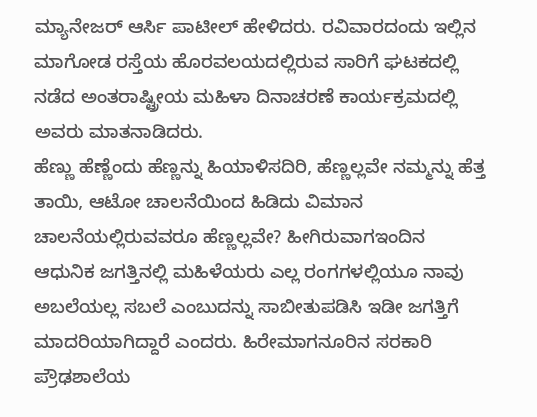ಮ್ಯಾನೇಜರ್ ಆರ್ಸಿ ಪಾಟೀಲ್ ಹೇಳಿದರು. ರವಿವಾರದಂದು ಇಲ್ಲಿನ ಮಾಗೋಡ ರಸ್ತೆಯ ಹೊರವಲಯದಲ್ಲಿರುವ ಸಾರಿಗೆ ಘಟಕದಲ್ಲಿ ನಡೆದ ಅಂತರಾಷ್ಟ್ರೀಯ ಮಹಿಳಾ ದಿನಾಚರಣೆ ಕಾರ್ಯಕ್ರಮದಲ್ಲಿ ಅವರು ಮಾತನಾಡಿದರು.
ಹೆಣ್ಣು ಹೆಣ್ಣೆಂದು ಹೆಣ್ಣನ್ನು ಹಿಯಾಳಿಸದಿರಿ, ಹೆಣ್ಣಲ್ಲವೇ ನಮ್ಮನ್ನು ಹೆತ್ತ ತಾಯಿ, ಆಟೋ ಚಾಲನೆಯಿಂದ ಹಿಡಿದು ವಿಮಾನ ಚಾಲನೆಯಲ್ಲಿರುವವರೂ ಹೆಣ್ಣಲ್ಲವೇ? ಹೀಗಿರುವಾಗಇಂದಿನ ಆಧುನಿಕ ಜಗತ್ತಿನಲ್ಲಿ ಮಹಿಳೆಯರು ಎಲ್ಲ ರಂಗಗಳಲ್ಲಿಯೂ ನಾವು ಅಬಲೆಯಲ್ಲ ಸಬಲೆ ಎಂಬುದನ್ನು ಸಾಬೀತುಪಡಿಸಿ ಇಡೀ ಜಗತ್ತಿಗೆ ಮಾದರಿಯಾಗಿದ್ದಾರೆ ಎಂದರು. ಹಿರೇಮಾಗನೂರಿನ ಸರಕಾರಿ ಪ್ರೌಢಶಾಲೆಯ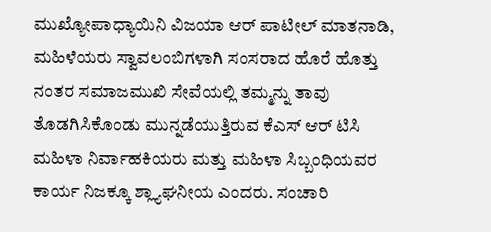ಮುಖ್ಯೋಪಾಧ್ಯಾಯಿನಿ ವಿಜಯಾ ಆರ್ ಪಾಟೀಲ್ ಮಾತನಾಡಿ, ಮಹಿಳೆಯರು ಸ್ವಾವಲಂಬಿಗಳಾಗಿ ಸಂಸರಾದ ಹೊರೆ ಹೊತ್ತು ನಂತರ ಸಮಾಜಮುಖಿ ಸೇವೆಯಲ್ಲಿ ತಮ್ಮನ್ನು ತಾವು ತೊಡಗಿಸಿಕೊಂಡು ಮುನ್ನಡೆಯುತ್ತಿರುವ ಕೆಎಸ್ ಆರ್ ಟಿಸಿ ಮಹಿಳಾ ನಿರ್ವಾಹಕಿಯರು ಮತ್ತು ಮಹಿಳಾ ಸಿಬ್ಬಂಧಿಯವರ ಕಾರ್ಯ ನಿಜಕ್ಕೂ ಶ್ಲ್ಯಾಘನೀಯ ಎಂದರು. ಸಂಚಾರಿ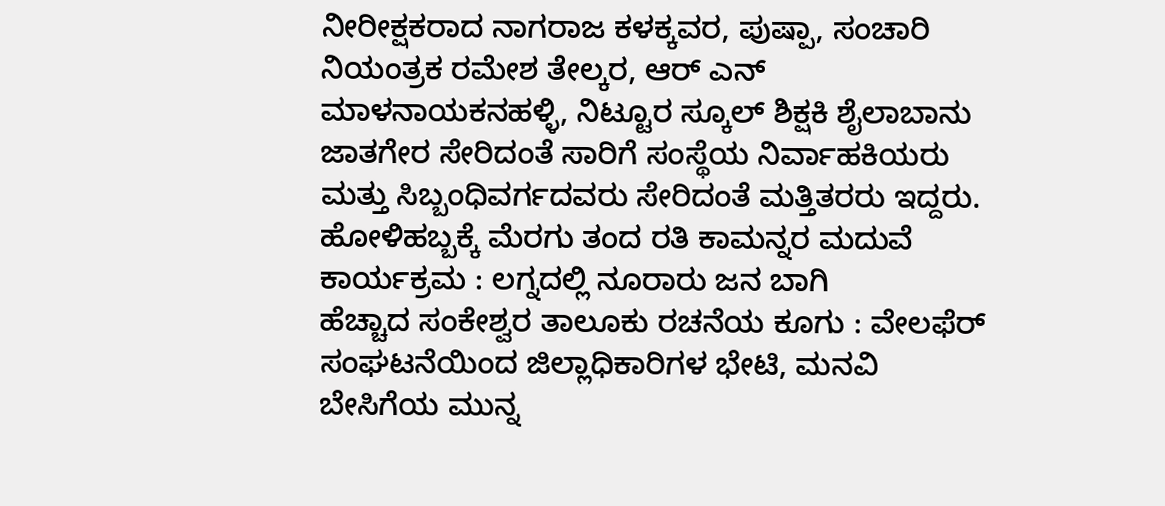ನೀರೀಕ್ಷಕರಾದ ನಾಗರಾಜ ಕಳಕ್ಕವರ, ಪುಷ್ಪಾ, ಸಂಚಾರಿ ನಿಯಂತ್ರಕ ರಮೇಶ ತೇಲ್ಕರ, ಆರ್ ಎನ್ ಮಾಳನಾಯಕನಹಳ್ಳಿ, ನಿಟ್ಟೂರ ಸ್ಕೂಲ್ ಶಿಕ್ಷಕಿ ಶೈಲಾಬಾನು ಜಾತಗೇರ ಸೇರಿದಂತೆ ಸಾರಿಗೆ ಸಂಸ್ಥೆಯ ನಿರ್ವಾಹಕಿಯರು ಮತ್ತು ಸಿಬ್ಬಂಧಿವರ್ಗದವರು ಸೇರಿದಂತೆ ಮತ್ತಿತರರು ಇದ್ದರು.
ಹೋಳಿಹಬ್ಬಕ್ಕೆ ಮೆರಗು ತಂದ ರತಿ ಕಾಮನ್ನರ ಮದುವೆ ಕಾರ್ಯಕ್ರಮ : ಲಗ್ನದಲ್ಲಿ ನೂರಾರು ಜನ ಬಾಗಿ
ಹೆಚ್ಚಾದ ಸಂಕೇಶ್ವರ ತಾಲೂಕು ರಚನೆಯ ಕೂಗು : ವೇಲಫೆರ್ ಸಂಘಟನೆಯಿಂದ ಜಿಲ್ಲಾಧಿಕಾರಿಗಳ ಭೇಟಿ, ಮನವಿ
ಬೇಸಿಗೆಯ ಮುನ್ನ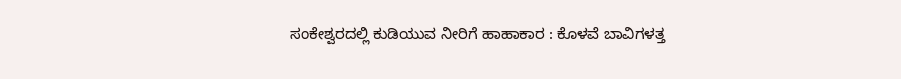ಸಂಕೇಶ್ವರದಲ್ಲಿ ಕುಡಿಯುವ ನೀರಿಗೆ ಹಾಹಾಕಾರ : ಕೊಳವೆ ಬಾವಿಗಳತ್ತ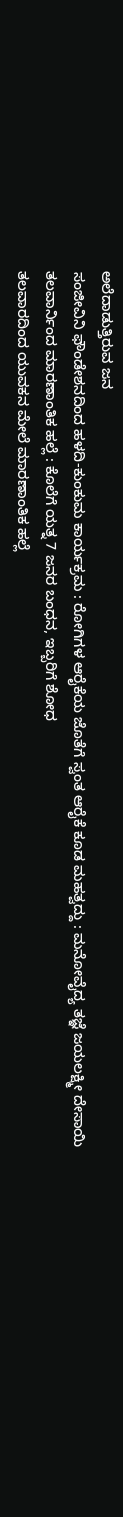ಅಲೆದಾಡುತ್ತಿರುವ ಜನ
ಸಂಜೀವಿನಿ ಫೌಂಡೇಶನದಿಂದ ಹಳದಿ-ಕುಂಕುಮ ಕಾರ್ಯಕ್ರಮ : ರೋಗಿಗಳ ಆರೈಕೆಯ ಜೊತೆಗೆ ಸ್ವಂತ ಆರೈಕೆ ಕೂಡ ಮಹತ್ವದ್ದು : ಮನೋವೈದ್ಯ ತಜ್ಞೆ ಜಯಲಕ್ಷ್ಮೀ ದೇಸಾಯಿ
ತಲವಾರ್ನಿಂದ ಮಾರಣಾಂತಿಕ ಹಲ್ಲೆ : ಕೊಲೆಗೆ ಯತ್ನ 7 ಜನರ ಬಂಧನ, ಇಬ್ಬರಿಗೆ ಶೋಧ
ತಲವಾರದಿಂದ ಯುವಕನ ಮೇಲೆ ಮಾರಣಾಂತಿಕ ಹಲ್ಲೆ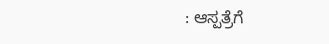: ಆಸ್ಪತ್ರೆಗೆ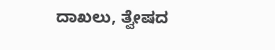ದಾಖಲು, ತ್ವೇಷದ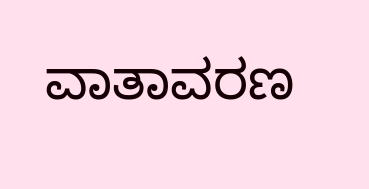ವಾತಾವರಣ